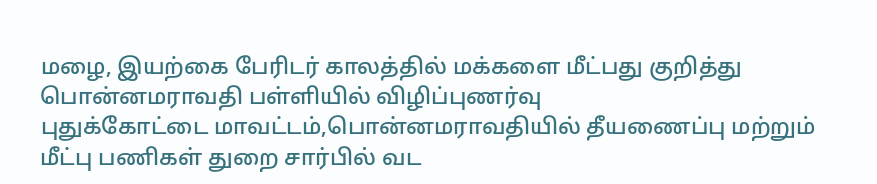மழை, இயற்கை பேரிடர் காலத்தில் மக்களை மீட்பது குறித்து பொன்னமராவதி பள்ளியில் விழிப்புணர்வு
புதுக்கோட்டை மாவட்டம்,பொன்னமராவதியில் தீயணைப்பு மற்றும் மீட்பு பணிகள் துறை சார்பில் வட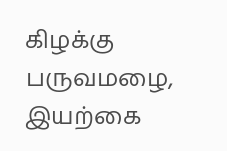கிழக்கு பருவமழை, இயற்கை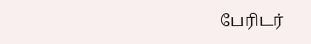பேரிடர்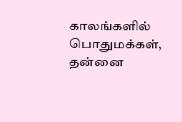காலங்களில் பொதுமக்கள், தன்னை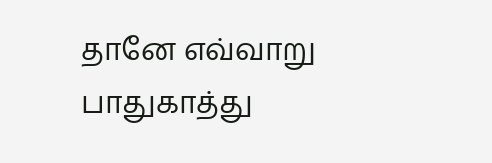தானே எவ்வாறு பாதுகாத்து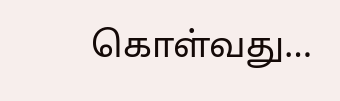கொள்வது…